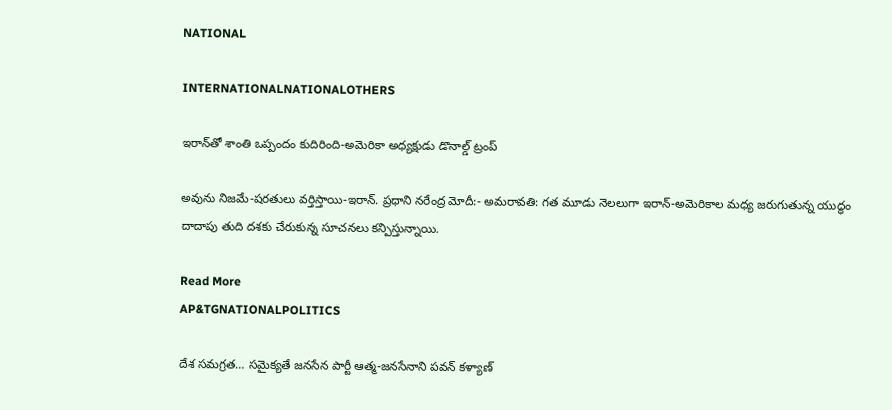NATIONAL

INTERNATIONALNATIONALOTHERS

ఇరాన్‌తో శాంతి ఒప్పందం కుదిరింది-అమెరికా అధ్యక్షుడు డొనాల్డ్ ట్రంప్

అవును నిజమే-షరతులు వర్తిస్తాయి-ఇరాన్. ప్రధాని నరేంద్ర మోదీ:- అమరావతి: గత మూడు నెలలుగా ఇరాన్-అమెరికాల మధ్య జరుగుతున్న యుద్ధం దాదాపు తుది దశకు చేరుకున్న సూచనలు కన్పిస్తున్నాయి.

Read More
AP&TGNATIONALPOLITICS

దేశ సమగ్రత… సమైక్యతే జనసేన పార్టీ ఆత్మ-జనసేనాని పవన్ కళ్యాణ్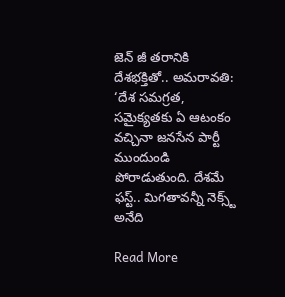జెన్ జీ తరానికి దేశభక్తితో.. అమరావతి: ‘దేశ సమగ్రత, సమైక్యతకు ఏ ఆటంకం వచ్చినా జనసేన పార్టీ ముందుండి పోరాడుతుంది. దేశమే ఫస్ట్.. మిగతావన్నీ నెక్స్ట్ అనేది

Read More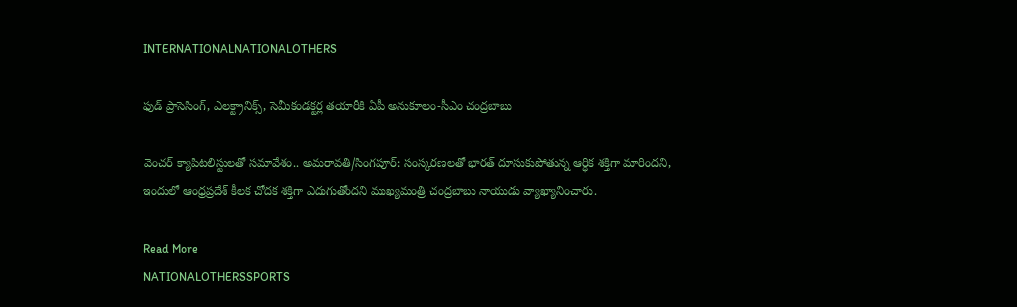INTERNATIONALNATIONALOTHERS

ఫుడ్ ప్రాసెసింగ్, ఎలక్ట్రానిక్స్, సెమీకండక్టర్ల తయారీకి ఏపీ అనుకూలం-సీఎం చంద్రబాబు

వెంచర్ క్యాపిటలిస్టులతో సమావేశం.. అమరావతి/సింగపూర్: సంస్కరణలతో భారత్ దూసుకుపోతున్న ఆర్ధిక శక్తిగా మారిందని, ఇందులో ఆంధ్రప్రదేశ్ కీలక చోదక శక్తిగా ఎదుగుతోందని ముఖ్యమంత్రి చంద్రబాబు నాయుడు వ్యాఖ్యానించారు.

Read More
NATIONALOTHERSSPORTS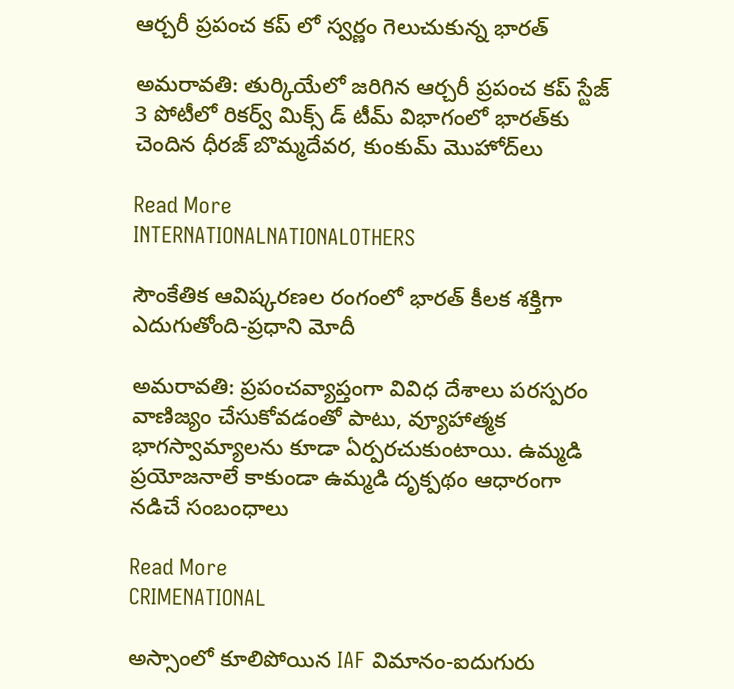ఆర్చరీ ప్రపంచ కప్ లో స్వర్ణం గెలుచుకున్న భారత్

అమరావతి: తుర్కియేలో జరిగిన ఆర్చరీ ప్రపంచ కప్ స్టేజ్ 3 పోటీలో రికర్వ్‌ మిక్స్‌ డ్‌ టీమ్‌ విభాగంలో భారత్‌కు చెందిన ధీరజ్‌ బొమ్మదేవర, కుంకుమ్‌ మొహోద్‌లు

Read More
INTERNATIONALNATIONALOTHERS

సౌంకేతిక ఆవిష్కరణల రంగంలో భారత్ కీలక శక్తిగా ఎదుగుతోంది-ప్రధాని మోదీ

అమరావతి: ప్రపంచవ్యాప్తంగా వివిధ దేశాలు పరస్పరం వాణిజ్యం చేసుకోవడంతో పాటు, వ్యూహాత్మక భాగస్వామ్యాలను కూడా ఏర్పరచుకుంటాయి. ఉమ్మడి ప్రయోజనాలే కాకుండా ఉమ్మడి దృక్పథం ఆధారంగా నడిచే సంబంధాలు

Read More
CRIMENATIONAL

అస్సాంలో కూలిపోయిన IAF విమానం-ఐదుగురు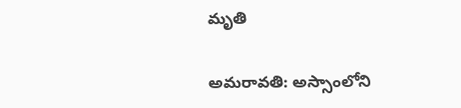మృతి

అమరావతి: అస్సాంలోని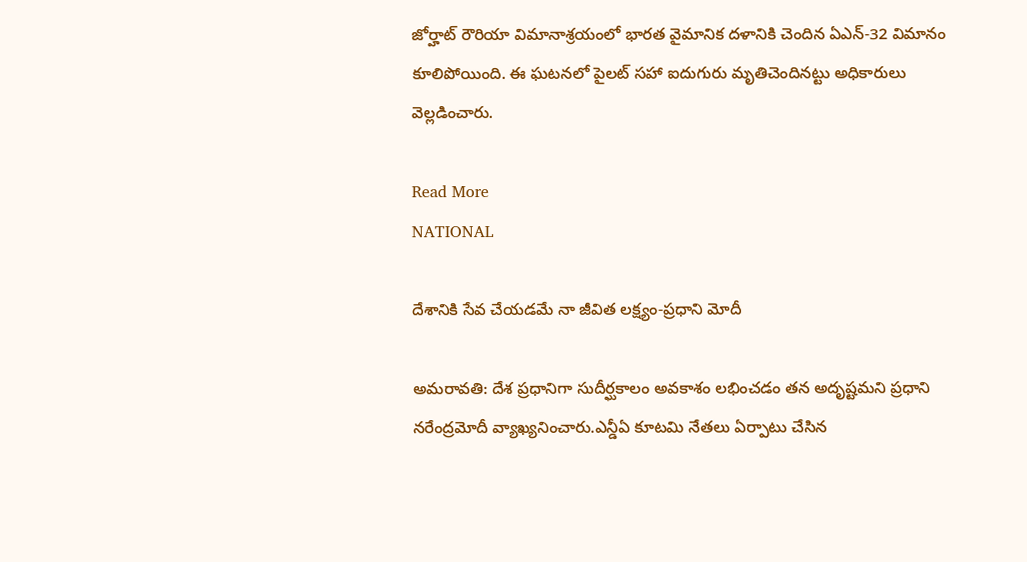జోర్హాట్‌ రౌరియా విమానాశ్రయంలో భారత వైమానిక దళానికి చెందిన ఏఎన్-32 విమానం కూలిపోయింది. ఈ ఘటనలో పైలట్ సహా ఐదుగురు మృతిచెందినట్టు అధికారులు వెల్లడించారు.

Read More
NATIONAL

దేశానికి సేవ చేయడమే నా జీవిత లక్ష్యం-ప్రధాని మోదీ

అమరావతి: దేశ ప్రధానిగా సుదీర్ఘకాలం అవకాశం లభించడం తన అదృష్టమని ప్రధాని నరేంద్రమోదీ వ్యాఖ్యనించారు.ఎన్డీఏ కూటమి నేతలు ఏర్పాటు చేసిన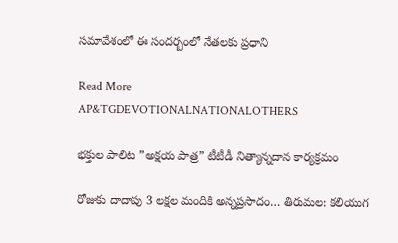సమావేశంలో ఈ సందర్బంలో నేతలకు ప్రధాని

Read More
AP&TGDEVOTIONALNATIONALOTHERS

భక్తుల పాలిట ”అక్షయ పాత్ర” టీటీడీ నిత్యాన్నదాన కార్యక్రమం

రోజుకు దాదాపు 3 లక్షల మందికి అన్నప్రసాదం… తిరుమల: కలియుగ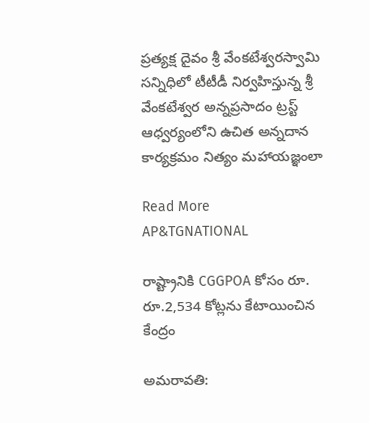ప్రత్యక్ష దైవం శ్రీ వేంకటేశ్వరస్వామి సన్నిధిలో టీటీడీ నిర్వహిస్తున్న శ్రీ వేంకటేశ్వర అన్నప్రసాదం ట్రస్ట్ ఆధ్వర్యంలోని ఉచిత అన్నదాన కార్యక్రమం నిత్యం మహాయజ్ఞంలా

Read More
AP&TGNATIONAL

రాష్ట్రానికి CGGPOA కోసం రూ. రూ.2,534 కోట్లను కేటాయించిన కేంద్రం

అమరావతి: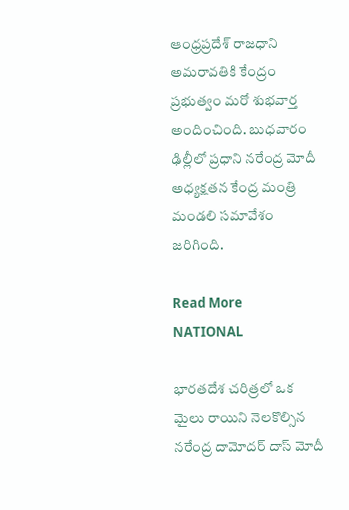ఆంధ్రప్రదేశ్ రాజధాని అమరావతికి కేంద్రం ప్రభుత్వం మరో శుభవార్త అందించింది. బుధవారం ఢిల్లీలో ప్రధాని నరేంద్ర మోదీ అధ్యక్షతన కేంద్ర మంత్రి మండలి సమావేశం జరిగింది.

Read More
NATIONAL

భారతదేశ చరిత్రలో ఒక మైలు రాయిని నెలకొల్సిన నరేంద్ర దామోదర్ దాస్ మోదీ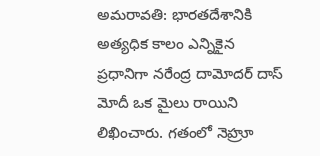అమరావతి: భారతదేశానికి అత్య‌ధిక కాలం ఎన్నికైన ప్ర‌ధానిగా నరేంద్ర దామోదర్ దాస్ మోదీ ఒక మైలు రాయిని లిఖించారు. గ‌తంలో నెహ్రూ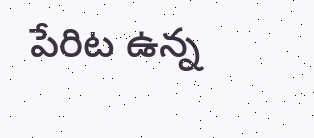పేరిట ఉన్న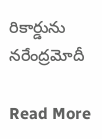రికార్డును నరేంద్రమోదీ

Read More